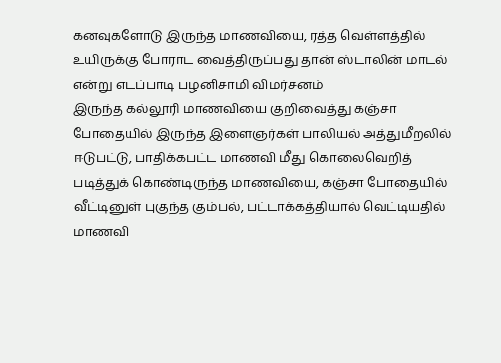கனவுகளோடு இருந்த மாணவியை, ரத்த வெள்ளத்தில் உயிருக்கு போராட வைத்திருப்பது தான் ஸ்டாலின் மாடல் என்று எடப்பாடி பழனிசாமி விமர்சனம்
இருந்த கல்லூரி மாணவியை குறிவைத்து கஞ்சா போதையில் இருந்த இளைஞர்கள் பாலியல் அத்துமீறலில் ஈடுபட்டு, பாதிக்கபட்ட மாணவி மீது கொலைவெறித்
படித்துக் கொண்டிருந்த மாணவியை, கஞ்சா போதையில் வீட்டினுள் புகுந்த கும்பல், பட்டாக்கத்தியால் வெட்டியதில் மாணவி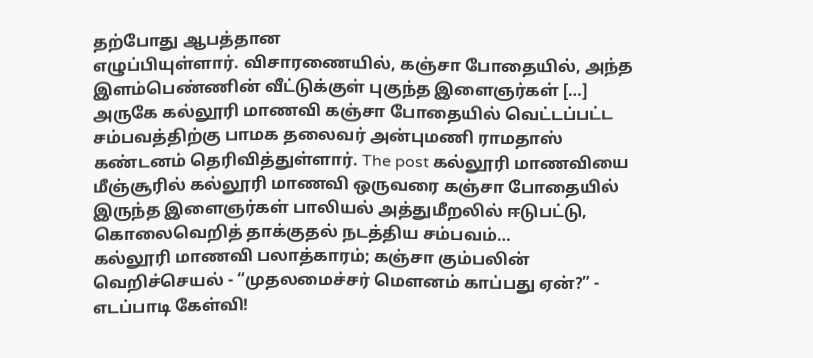தற்போது ஆபத்தான
எழுப்பியுள்ளார். விசாரணையில், கஞ்சா போதையில், அந்த இளம்பெண்ணின் வீட்டுக்குள் புகுந்த இளைஞர்கள் […]
அருகே கல்லூரி மாணவி கஞ்சா போதையில் வெட்டப்பட்ட சம்பவத்திற்கு பாமக தலைவர் அன்புமணி ராமதாஸ் கண்டனம் தெரிவித்துள்ளார். The post கல்லூரி மாணவியை
மீஞ்சூரில் கல்லூரி மாணவி ஒருவரை கஞ்சா போதையில் இருந்த இளைஞர்கள் பாலியல் அத்துமீறலில் ஈடுபட்டு, கொலைவெறித் தாக்குதல் நடத்திய சம்பவம்…
கல்லூரி மாணவி பலாத்காரம்; கஞ்சா கும்பலின் வெறிச்செயல் - “முதலமைச்சர் மௌனம் காப்பது ஏன்?” - எடப்பாடி கேள்வி!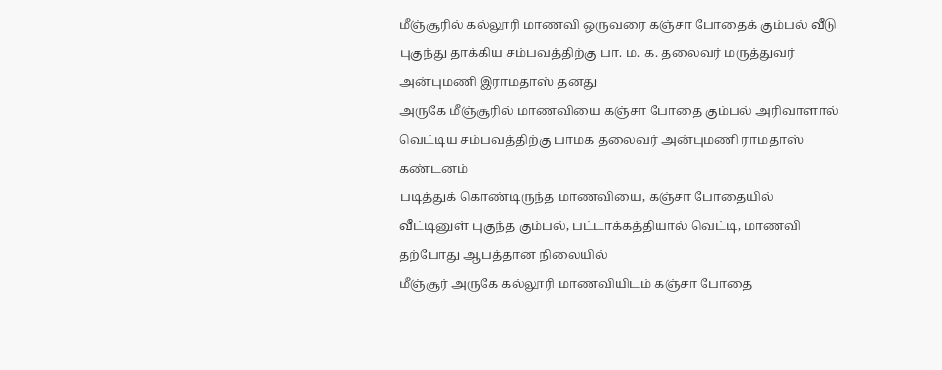மீஞ்சூரில் கல்லூரி மாணவி ஒருவரை கஞ்சா போதைக் கும்பல் வீடு புகுந்து தாக்கிய சம்பவத்திற்கு பா. ம. க. தலைவர் மருத்துவர் அன்புமணி இராமதாஸ் தனது
அருகே மீஞ்சூரில் மாணவியை கஞ்சா போதை கும்பல் அரிவாளால் வெட்டிய சம்பவத்திற்கு பாமக தலைவர் அன்புமணி ராமதாஸ் கண்டனம்
படித்துக் கொண்டிருந்த மாணவியை, கஞ்சா போதையில் வீட்டினுள் புகுந்த கும்பல், பட்டாக்கத்தியால் வெட்டி, மாணவி தற்போது ஆபத்தான நிலையில்
மீஞ்சூர் அருகே கல்லூரி மாணவியிடம் கஞ்சா போதை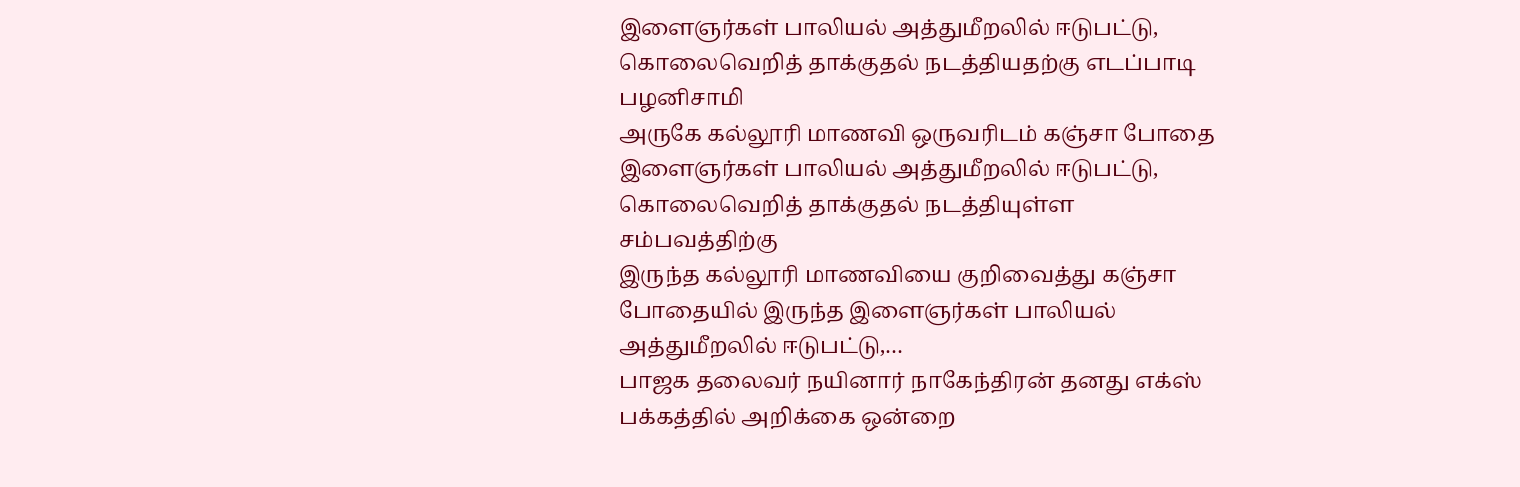இளைஞர்கள் பாலியல் அத்துமீறலில் ஈடுபட்டு, கொலைவெறித் தாக்குதல் நடத்தியதற்கு எடப்பாடி பழனிசாமி
அருகே கல்லூரி மாணவி ஒருவரிடம் கஞ்சா போதை இளைஞர்கள் பாலியல் அத்துமீறலில் ஈடுபட்டு, கொலைவெறித் தாக்குதல் நடத்தியுள்ள சம்பவத்திற்கு
இருந்த கல்லூரி மாணவியை குறிவைத்து கஞ்சா போதையில் இருந்த இளைஞர்கள் பாலியல் அத்துமீறலில் ஈடுபட்டு,…
பாஜக தலைவர் நயினார் நாகேந்திரன் தனது எக்ஸ் பக்கத்தில் அறிக்கை ஒன்றை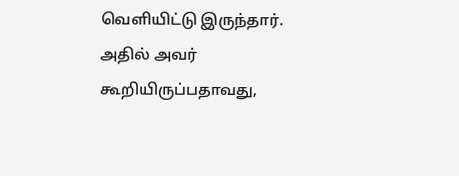வெளியிட்டு இருந்தார். அதில் அவர் கூறியிருப்பதாவது,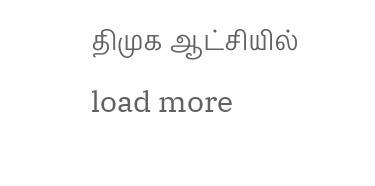திமுக ஆட்சியில்
load more